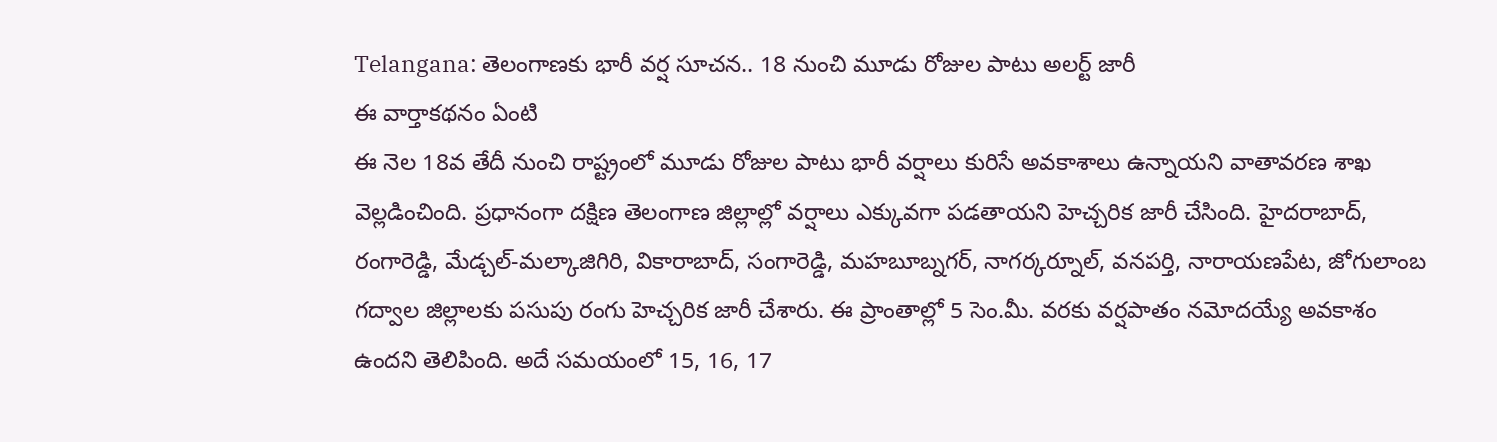Telangana: తెలంగాణకు భారీ వర్ష సూచన.. 18 నుంచి మూడు రోజుల పాటు అలర్ట్ జారీ
ఈ వార్తాకథనం ఏంటి
ఈ నెల 18వ తేదీ నుంచి రాష్ట్రంలో మూడు రోజుల పాటు భారీ వర్షాలు కురిసే అవకాశాలు ఉన్నాయని వాతావరణ శాఖ వెల్లడించింది. ప్రధానంగా దక్షిణ తెలంగాణ జిల్లాల్లో వర్షాలు ఎక్కువగా పడతాయని హెచ్చరిక జారీ చేసింది. హైదరాబాద్, రంగారెడ్డి, మేడ్చల్-మల్కాజిగిరి, వికారాబాద్, సంగారెడ్డి, మహబూబ్నగర్, నాగర్కర్నూల్, వనపర్తి, నారాయణపేట, జోగులాంబ గద్వాల జిల్లాలకు పసుపు రంగు హెచ్చరిక జారీ చేశారు. ఈ ప్రాంతాల్లో 5 సెం.మీ. వరకు వర్షపాతం నమోదయ్యే అవకాశం ఉందని తెలిపింది. అదే సమయంలో 15, 16, 17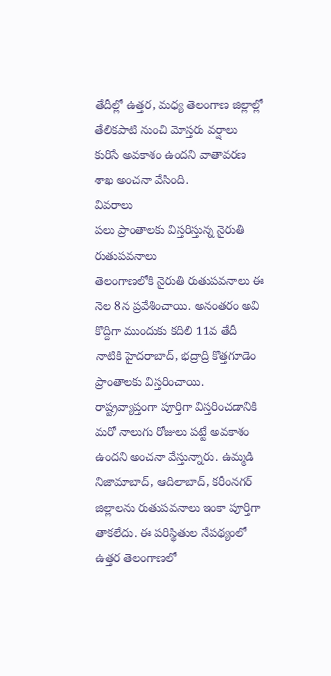తేదీల్లో ఉత్తర, మధ్య తెలంగాణ జిల్లాల్లో తేలికపాటి నుంచి మోస్తరు వర్షాలు కురిసే అవకాశం ఉందని వాతావరణ శాఖ అంచనా వేసింది.
వివరాలు
పలు ప్రాంతాలకు విస్తరిస్తున్న నైరుతి రుతుపవనాలు
తెలంగాణలోకి నైరుతి రుతుపవనాలు ఈ నెల 8న ప్రవేశించాయి. అనంతరం అవి కొద్దిగా ముందుకు కదిలి 11వ తేదీ నాటికి హైదరాబాద్, భద్రాద్రి కొత్తగూడెం ప్రాంతాలకు విస్తరించాయి. రాష్ట్రవ్యాప్తంగా పూర్తిగా విస్తరించడానికి మరో నాలుగు రోజులు పట్టే అవకాశం ఉందని అంచనా వేస్తున్నారు. ఉమ్మడి నిజామాబాద్, ఆదిలాబాద్, కరీంనగర్ జిల్లాలను రుతుపవనాలు ఇంకా పూర్తిగా తాకలేదు. ఈ పరిస్థితుల నేపథ్యంలో ఉత్తర తెలంగాణలో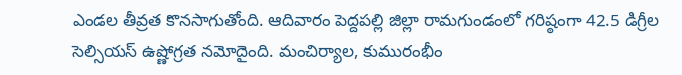ఎండల తీవ్రత కొనసాగుతోంది. ఆదివారం పెద్దపల్లి జిల్లా రామగుండంలో గరిష్ఠంగా 42.5 డిగ్రీల సెల్సియస్ ఉష్ణోగ్రత నమోదైంది. మంచిర్యాల, కుమురంభీం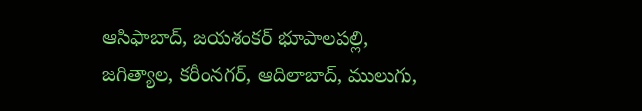ఆసిఫాబాద్, జయశంకర్ భూపాలపల్లి, జగిత్యాల, కరీంనగర్, ఆదిలాబాద్, ములుగు,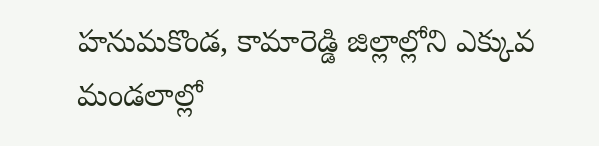హనుమకొండ, కామారెడ్డి జిల్లాల్లోని ఎక్కువ మండలాల్లో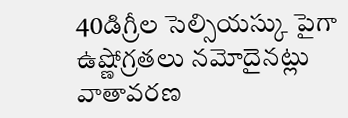40డిగ్రీల సెల్సియస్కు పైగా ఉష్ణోగ్రతలు నమోదైనట్లు వాతావరణ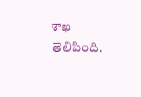శాఖ తెలిపింది.